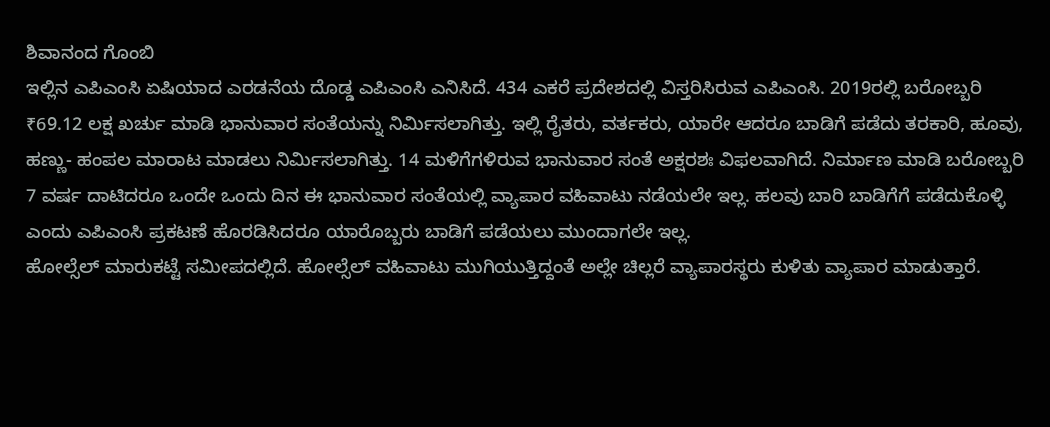ಶಿವಾನಂದ ಗೊಂಬಿ
ಇಲ್ಲಿನ ಎಪಿಎಂಸಿ ಏಷಿಯಾದ ಎರಡನೆಯ ದೊಡ್ಡ ಎಪಿಎಂಸಿ ಎನಿಸಿದೆ. 434 ಎಕರೆ ಪ್ರದೇಶದಲ್ಲಿ ವಿಸ್ತರಿಸಿರುವ ಎಪಿಎಂಸಿ. 2019ರಲ್ಲಿ ಬರೋಬ್ಬರಿ ₹69.12 ಲಕ್ಷ ಖರ್ಚು ಮಾಡಿ ಭಾನುವಾರ ಸಂತೆಯನ್ನು ನಿರ್ಮಿಸಲಾಗಿತ್ತು. ಇಲ್ಲಿ ರೈತರು, ವರ್ತಕರು, ಯಾರೇ ಆದರೂ ಬಾಡಿಗೆ ಪಡೆದು ತರಕಾರಿ, ಹೂವು, ಹಣ್ಣು- ಹಂಪಲ ಮಾರಾಟ ಮಾಡಲು ನಿರ್ಮಿಸಲಾಗಿತ್ತು. 14 ಮಳಿಗೆಗಳಿರುವ ಭಾನುವಾರ ಸಂತೆ ಅಕ್ಷರಶಃ ವಿಫಲವಾಗಿದೆ. ನಿರ್ಮಾಣ ಮಾಡಿ ಬರೋಬ್ಬರಿ 7 ವರ್ಷ ದಾಟಿದರೂ ಒಂದೇ ಒಂದು ದಿನ ಈ ಭಾನುವಾರ ಸಂತೆಯಲ್ಲಿ ವ್ಯಾಪಾರ ವಹಿವಾಟು ನಡೆಯಲೇ ಇಲ್ಲ. ಹಲವು ಬಾರಿ ಬಾಡಿಗೆಗೆ ಪಡೆದುಕೊಳ್ಳಿ ಎಂದು ಎಪಿಎಂಸಿ ಪ್ರಕಟಣೆ ಹೊರಡಿಸಿದರೂ ಯಾರೊಬ್ಬರು ಬಾಡಿಗೆ ಪಡೆಯಲು ಮುಂದಾಗಲೇ ಇಲ್ಲ.
ಹೋಲ್ಸೆಲ್ ಮಾರುಕಟ್ಟೆ ಸಮೀಪದಲ್ಲಿದೆ. ಹೋಲ್ಸೆಲ್ ವಹಿವಾಟು ಮುಗಿಯುತ್ತಿದ್ದಂತೆ ಅಲ್ಲೇ ಚಿಲ್ಲರೆ ವ್ಯಾಪಾರಸ್ಥರು ಕುಳಿತು ವ್ಯಾಪಾರ ಮಾಡುತ್ತಾರೆ.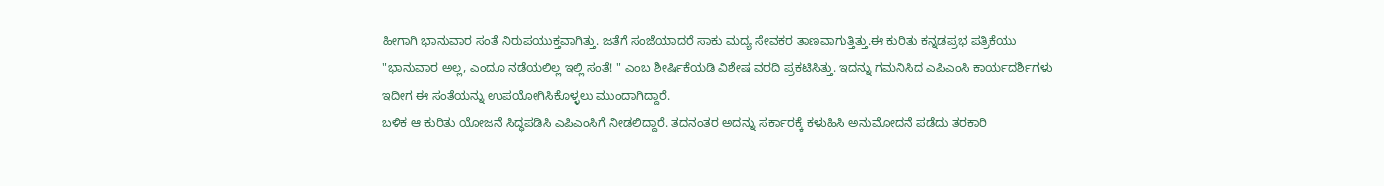ಹೀಗಾಗಿ ಭಾನುವಾರ ಸಂತೆ ನಿರುಪಯುಕ್ತವಾಗಿತ್ತು. ಜತೆಗೆ ಸಂಜೆಯಾದರೆ ಸಾಕು ಮದ್ಯ ಸೇವಕರ ತಾಣವಾಗುತ್ತಿತ್ತು.ಈ ಕುರಿತು ಕನ್ನಡಪ್ರಭ ಪತ್ರಿಕೆಯು "ಭಾನುವಾರ ಅಲ್ಲ, ಎಂದೂ ನಡೆಯಲಿಲ್ಲ ಇಲ್ಲಿ ಸಂತೆ! " ಎಂಬ ಶೀರ್ಷಿಕೆಯಡಿ ವಿಶೇಷ ವರದಿ ಪ್ರಕಟಿಸಿತ್ತು. ಇದನ್ನು ಗಮನಿಸಿದ ಎಪಿಎಂಸಿ ಕಾರ್ಯದರ್ಶಿಗಳು ಇದೀಗ ಈ ಸಂತೆಯನ್ನು ಉಪಯೋಗಿಸಿಕೊಳ್ಳಲು ಮುಂದಾಗಿದ್ದಾರೆ.
ಬಳಿಕ ಆ ಕುರಿತು ಯೋಜನೆ ಸಿದ್ಧಪಡಿಸಿ ಎಪಿಎಂಸಿಗೆ ನೀಡಲಿದ್ದಾರೆ. ತದನಂತರ ಅದನ್ನು ಸರ್ಕಾರಕ್ಕೆ ಕಳುಹಿಸಿ ಅನುಮೋದನೆ ಪಡೆದು ತರಕಾರಿ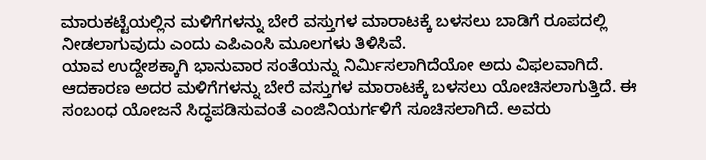ಮಾರುಕಟ್ಟೆಯಲ್ಲಿನ ಮಳಿಗೆಗಳನ್ನು ಬೇರೆ ವಸ್ತುಗಳ ಮಾರಾಟಕ್ಕೆ ಬಳಸಲು ಬಾಡಿಗೆ ರೂಪದಲ್ಲಿ ನೀಡಲಾಗುವುದು ಎಂದು ಎಪಿಎಂಸಿ ಮೂಲಗಳು ತಿಳಿಸಿವೆ.
ಯಾವ ಉದ್ದೇಶಕ್ಕಾಗಿ ಭಾನುವಾರ ಸಂತೆಯನ್ನು ನಿರ್ಮಿಸಲಾಗಿದೆಯೋ ಅದು ವಿಫಲವಾಗಿದೆ. ಆದಕಾರಣ ಅದರ ಮಳಿಗೆಗಳನ್ನು ಬೇರೆ ವಸ್ತುಗಳ ಮಾರಾಟಕ್ಕೆ ಬಳಸಲು ಯೋಚಿಸಲಾಗುತ್ತಿದೆ. ಈ ಸಂಬಂಧ ಯೋಜನೆ ಸಿದ್ಧಪಡಿಸುವಂತೆ ಎಂಜಿನಿಯರ್ಗಳಿಗೆ ಸೂಚಿಸಲಾಗಿದೆ. ಅವರು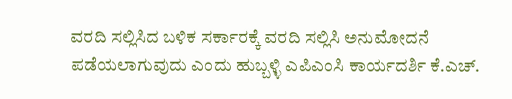ವರದಿ ಸಲ್ಲಿಸಿದ ಬಳಿಕ ಸರ್ಕಾರಕ್ಕೆ ವರದಿ ಸಲ್ಲಿಸಿ ಅನುಮೋದನೆ ಪಡೆಯಲಾಗುವುದು ಎಂದು ಹುಬ್ಬಳ್ಳಿ ಎಪಿಎಂಸಿ ಕಾರ್ಯದರ್ಶಿ ಕೆ.ಎಚ್.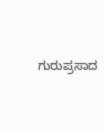ಗುರುಪ್ರಸಾದ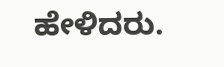ಹೇಳಿದರು.